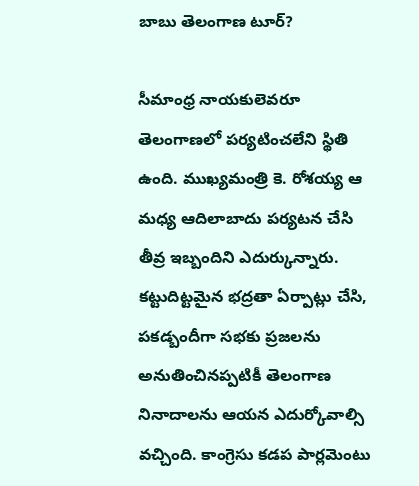బాబు తెలంగాణ టూర్?

సీమాంధ్ర నాయకులెవరూ తెలంగాణలో పర్యటించలేని స్థితి ఉంది. ముఖ్యమంత్రి కె. రోశయ్య ఆ మధ్య ఆదిలాబాదు పర్యటన చేసి తీవ్ర ఇబ్బందిని ఎదుర్కున్నారు. కట్టుదిట్టమైన భద్రతా ఏర్పాట్లు చేసి, పకడ్బందీగా సభకు ప్రజలను అనుతించినప్పటికీ తెలంగాణ నినాదాలను ఆయన ఎదుర్కోవాల్సి వచ్చింది. కాంగ్రెసు కడప పార్లమెంటు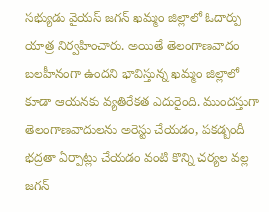సభ్యుడు వైయస్ జగన్ ఖమ్మం జిల్లాలో ఓదార్పు యాత్ర నిర్వహించారు. అయితే తెలంగాణవాదం బలహీనంగా ఉందని భావిస్తున్న ఖమ్మం జిల్లాలో కూడా ఆయనకు వ్యతిరేకత ఎదురైంది. ముందస్తుగా తెలంగాణవాదులను అరెస్టు చేయడం, పకడ్బందీ భద్రతా ఏర్పాట్లు చేయడం వంటి కొన్ని చర్యల వల్ల జగన్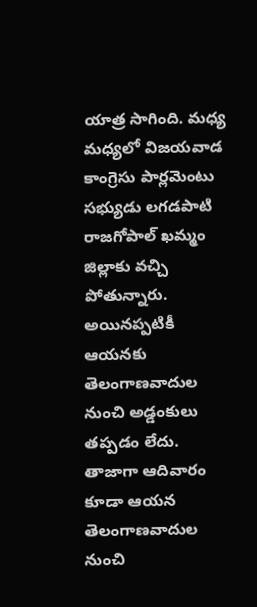యాత్ర సాగింది. మధ్య మధ్యలో విజయవాడ కాంగ్రెసు పార్లమెంటు సభ్యుడు లగడపాటి రాజగోపాల్ ఖమ్మం జిల్లాకు వచ్చి పోతున్నారు. అయినప్పటికీ ఆయనకు తెలంగాణవాదుల నుంచి అడ్డంకులు తప్పడం లేదు. తాజాగా ఆదివారం కూడా ఆయన తెలంగాణవాదుల నుంచి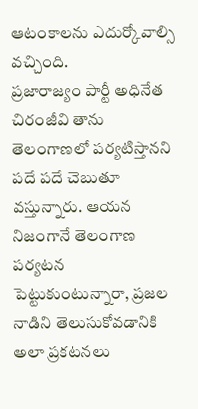ఆటంకాలను ఎదుర్కోవాల్సి వచ్చింది.
ప్రజారాజ్యం పార్టీ అధినేత చిరంజీవి తాను తెలంగాణలో పర్యటిస్తానని పదే పదే చెబుతూ వస్తున్నారు. ఆయన నిజంగానే తెలంగాణ పర్యటన పెట్టుకుంటున్నారా, ప్రజల నాడిని తెలుసుకోవడానికి అలా ప్రకటనలు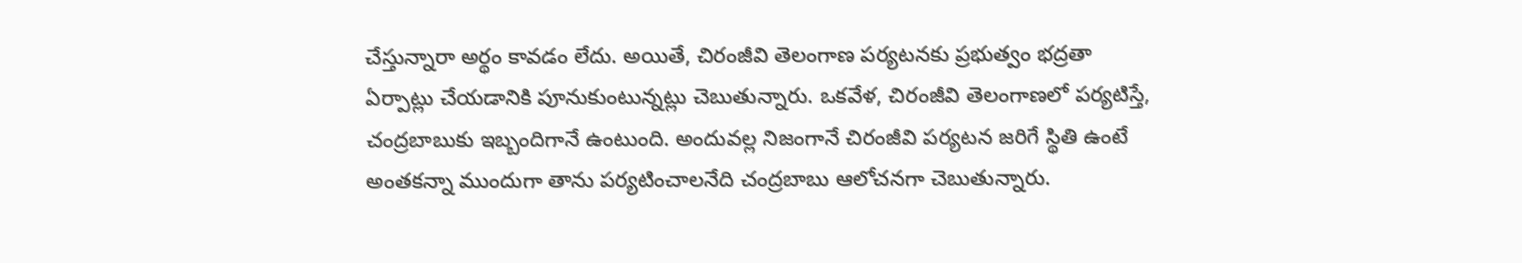చేస్తున్నారా అర్థం కావడం లేదు. అయితే, చిరంజీవి తెలంగాణ పర్యటనకు ప్రభుత్వం భద్రతా ఏర్పాట్లు చేయడానికి పూనుకుంటున్నట్లు చెబుతున్నారు. ఒకవేళ, చిరంజీవి తెలంగాణలో పర్యటిస్తే, చంద్రబాబుకు ఇబ్బందిగానే ఉంటుంది. అందువల్ల నిజంగానే చిరంజీవి పర్యటన జరిగే స్థితి ఉంటే అంతకన్నా ముందుగా తాను పర్యటించాలనేది చంద్రబాబు ఆలోచనగా చెబుతున్నారు.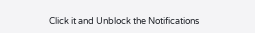Click it and Unblock the Notifications